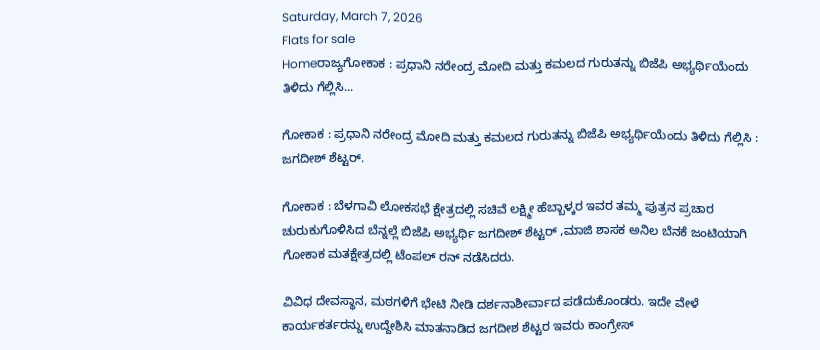Saturday, March 7, 2026
Flats for sale
Homeರಾಜ್ಯಗೋಕಾಕ : ಪ್ರಧಾನಿ ನರೇಂದ್ರ ಮೋದಿ ಮತ್ತು ಕಮಲದ ಗುರುತನ್ನು ಬಿಜೆಪಿ ಅಭ್ಯರ್ಥಿಯೆಂದು ತಿಳಿದು ಗೆಲ್ಲಿಸಿ...

ಗೋಕಾಕ : ಪ್ರಧಾನಿ ನರೇಂದ್ರ ಮೋದಿ ಮತ್ತು ಕಮಲದ ಗುರುತನ್ನು ಬಿಜೆಪಿ ಅಭ್ಯರ್ಥಿಯೆಂದು ತಿಳಿದು ಗೆಲ್ಲಿಸಿ : ಜಗದೀಶ್ ಶೆಟ್ಟರ್.

ಗೋಕಾಕ : ಬೆಳಗಾವಿ ಲೋಕಸಭೆ ಕ್ಷೇತ್ರದಲ್ಲಿ ಸಚಿವೆ ಲಕ್ಷ್ಮೀ ಹೆಬ್ಬಾಳ್ಕರ ಇವರ ತಮ್ಮ ಪುತ್ರನ ಪ್ರಚಾರ ಚುರುಕುಗೊಳಿಸಿದ ಬೆನ್ನಲ್ಲೆ ಬಿಜೆಪಿ ಅಭ್ಯರ್ಥಿ ಜಗದೀಶ್ ಶೆಟ್ಟರ್ ,ಮಾಜಿ ಶಾಸಕ ಅನಿಲ ಬೆನಕೆ ಜಂಟಿಯಾಗಿ ಗೋಕಾಕ ಮತಕ್ಷೇತ್ರದಲ್ಲಿ ಟೆಂಪಲ್‌ ರನ್‌ ನಡೆಸಿದರು.

ವಿವಿಧ ದೇವಸ್ಥಾನ, ಮಠಗಳಿಗೆ ಭೇಟಿ ನೀಡಿ ದರ್ಶನಾಶೀರ್ವಾದ ಪಡೆದುಕೊಂಡರು. ಇದೇ ವೇಳೆ ಕಾರ್ಯಕರ್ತರನ್ನು ಉದ್ದೇಶಿಸಿ ಮಾತನಾಡಿದ ಜಗದೀಶ ಶೆಟ್ಟರ ಇವರು ಕಾಂಗ್ರೇಸ್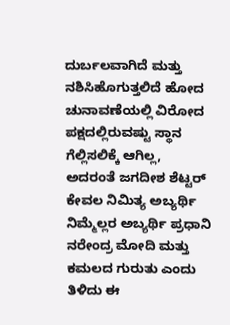ದುರ್ಬಲವಾಗಿದೆ ಮತ್ತು ನಶಿಸಿಹೊಗುತ್ತಲಿದೆ ಹೋದ ಚುನಾವಣೆಯಲ್ಲಿ ವಿರೋದ ಪಕ್ಷದಲ್ಲಿರುವಷ್ಟು ಸ್ಥಾನ ಗೆಲ್ಲಿಸಲಿಕ್ಕೆ ಆಗಿಲ್ಲ, ಅದರಂತೆ ಜಗದೀಶ ಶೆಟ್ಟರ್ ಕೇವಲ ನಿಮಿತ್ಯ ಅಬ್ಯರ್ಥಿ ನಿಮ್ಮೆಲ್ಲರ ಅಬ್ಯರ್ಥಿ ಪ್ರಧಾನಿ ನರೇಂದ್ರ ಮೋದಿ ಮತ್ತು ಕಮಲದ ಗುರುತು ಎಂದು ತಿಳಿದು ಈ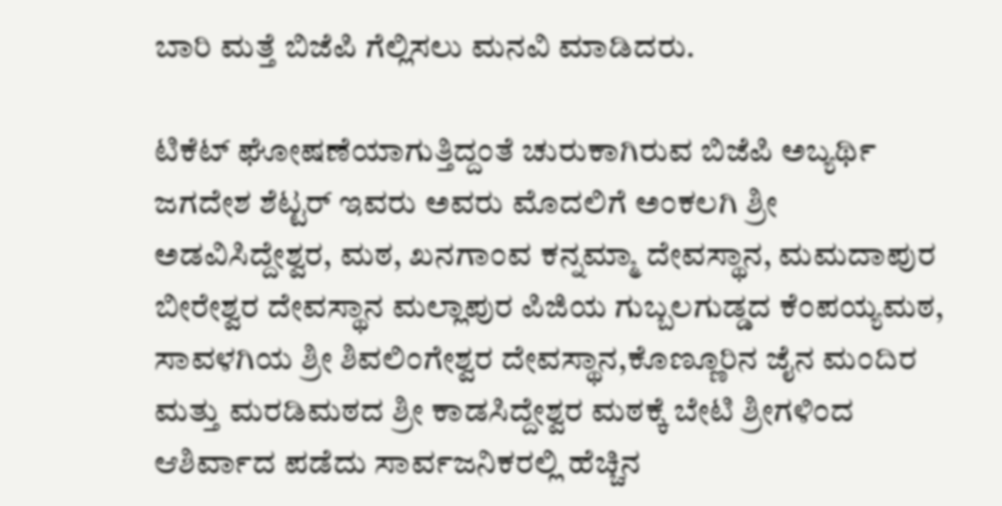ಬಾರಿ ಮತ್ತೆ ಬಿಜೆಪಿ ಗೆಲ್ಲಿಸಲು ಮನವಿ ಮಾಡಿದರು.

ಟಿಕೆಟ್‌ ಘೋಷಣೆಯಾಗುತ್ತಿದ್ದಂತೆ ಚುರುಕಾಗಿರುವ ಬಿಜೆಪಿ ಅಬ್ಯರ್ಥಿ ಜಗದೇಶ ಶೆಟ್ಟರ್ ಇವರು ಅವರು ಮೊದಲಿಗೆ ಅಂಕಲಗಿ ಶ್ರೀ ಅಡವಿಸಿದ್ದೇಶ್ವರ, ಮಠ, ಖನಗಾಂವ ಕನ್ನಮ್ಮಾ ದೇವಸ್ಥಾನ, ಮಮದಾಪುರ ಬೀರೇಶ್ವರ ದೇವಸ್ಥಾನ ಮಲ್ಲಾಪುರ ಪಿಜಿಯ ಗುಬ್ಬಲಗುಡ್ಡದ ಕೆಂಪಯ್ಯಮಠ, ಸಾವಳಗಿಯ ಶ್ರೀ ಶಿವಲಿಂಗೇಶ್ವರ ದೇವಸ್ಥಾನ,ಕೊಣ್ಣೂರಿನ ಜೈನ ಮಂದಿರ ಮತ್ತು ಮರಡಿಮಠದ ಶ್ರೀ ಕಾಡಸಿದ್ದೇಶ್ವರ ಮಠಕ್ಕೆ ಬೇಟಿ ಶ್ರೀಗಳಿಂದ ಆಶಿರ್ವಾದ ಪಡೆದು ಸಾರ್ವಜನಿಕರಲ್ಲಿ ಹೆಚ್ಚಿನ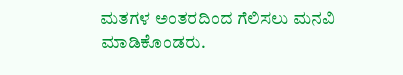ಮತಗಳ ಅಂತರದಿಂದ ಗೆಲಿಸಲು ಮನವಿ ಮಾಡಿಕೊಂಡರು.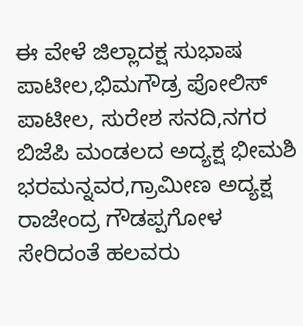ಈ ವೇಳೆ ಜಿಲ್ಲಾದಕ್ಷ ಸುಭಾಷ ಪಾಟೀಲ,ಭಿಮಗೌಡ್ರ ಪೋಲಿಸ್ ಪಾಟೀಲ, ಸುರೇಶ ಸನದಿ,ನಗರ ಬಿಜೆಪಿ ಮಂಡಲದ ಅದ್ಯಕ್ಷ ಭೀಮಶಿ ಭರಮನ್ನವರ,ಗ್ರಾಮೀಣ ಅದ್ಯಕ್ಷ ರಾಜೇಂದ್ರ ಗೌಡಪ್ಪಗೋಳ ಸೇರಿದಂತೆ ಹಲವರು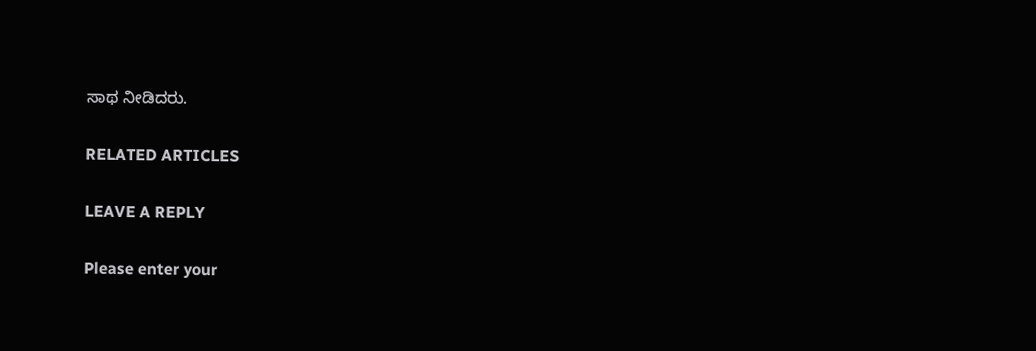ಸಾಥ ನೀಡಿದರು.

RELATED ARTICLES

LEAVE A REPLY

Please enter your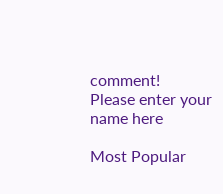comment!
Please enter your name here

Most Popular